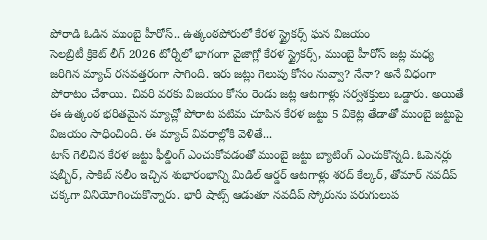పోరాడి ఓడిన ముంబై హీరోస్.. ఉత్కంఠపోరులో కేరళ స్ట్రైకర్స్ ఘన విజయం
సెలబ్రిటీ క్రికెట్ లీగ్ 2026 టోర్నీలో భాగంగా వైజాగ్లో కేరళ స్ట్రైకర్స్, ముంబై హీరోస్ జట్ల మధ్య జరిగిన మ్యాచ్ రసవత్తరంగా సాగింది. ఇరు జట్లు గెలుపు కోసం నువ్వా? నేనా? అనే విధంగా పోరాటం చేశాయి. చివరి వరకు విజయం కోసం రెండు జట్ల ఆటగాళ్లు సర్వశక్తులు ఒడ్డారు. అయితే ఈ ఉత్కంఠ భరితమైన మ్యాచ్లో పోరాట పటిమ చూపిన కేరళ జట్టు 5 వికెట్ల తేడాతో ముంబై జట్టుపై విజయం సాధించింది. ఈ మ్యాచ్ వివరాల్లోకి వెళితే...
టాస్ గెలిచిన కేరళ జట్టు ఫీల్డింగ్ ఎంచుకోవడంతో ముంబై జట్టు బ్యాటింగ్ ఎంచుకొన్నది. ఓపెనర్లు షబ్బీర్, సాకిబ్ సలీం ఇచ్చిన శుభారంభాన్ని మిడిల్ ఆర్డర్ ఆటగాళ్లు శరద్ కేల్కర్, తోమార్ నవదీప్ చక్కగా వినియోగించుకొన్నారు. భారీ షాట్స్ ఆడుతూ నవదీప్ స్కోరును పరుగులుప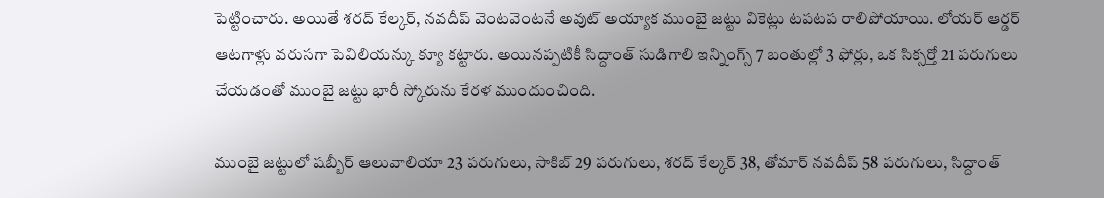పెట్టించారు. అయితే శరద్ కేల్కర్, నవదీప్ వెంటవెంటనే అవుట్ అయ్యాక ముంబై జట్టు వికెట్లు టపటప రాలిపోయాయి. లోయర్ ఆర్డర్ ఆటగాళ్లు వరుసగా పెవిలియన్కు క్యూ కట్టారు. అయినప్పటికీ సిద్దాంత్ సుడిగాలి ఇన్నింగ్స్ 7 బంతుల్లో 3 ఫోర్లు, ఒక సిక్సర్తో 21 పరుగులు చేయడంతో ముంబై జట్టు భారీ స్కోరును కేరళ ముందుంచింది.

ముంబై జట్టులో షబ్బీర్ ఆలువాలియా 23 పరుగులు, సాకిబ్ 29 పరుగులు, శరద్ కేల్కర్ 38, తోమార్ నవదీప్ 58 పరుగులు, సిద్దాంత్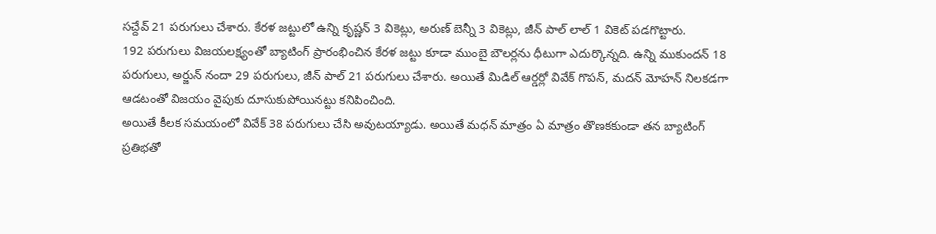సచ్దేవ్ 21 పరుగులు చేశారు. కేరళ జట్టులో ఉన్ని కృష్ణన్ 3 వికెట్లు, అరుణ్ బెన్నీ 3 వికెట్లు, జీన్ పాల్ లాల్ 1 వికెట్ పడగొట్టారు.
192 పరుగులు విజయలక్ష్యంతో బ్యాటింగ్ ప్రారంభించిన కేరళ జట్టు కూడా ముంబై బౌలర్లను ధీటుగా ఎదుర్కొన్నది. ఉన్ని ముకుందన్ 18 పరుగులు, అర్జున్ నందా 29 పరుగులు, జీన్ పాల్ 21 పరుగులు చేశారు. అయితే మిడిల్ ఆర్డర్లో వివేక్ గొపన్, మదన్ మోహన్ నిలకడగా ఆడటంతో విజయం వైపుకు దూసుకుపోయినట్టు కనిపించింది.
అయితే కీలక సమయంలో వివేక్ 38 పరుగులు చేసి అవుటయ్యాడు. అయితే మధన్ మాత్రం ఏ మాత్రం తొణకకుండా తన బ్యాటింగ్ ప్రతిభతో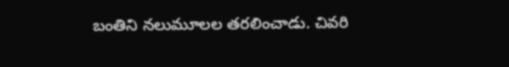బంతిని నలుమూలల తరలించాడు. చివరి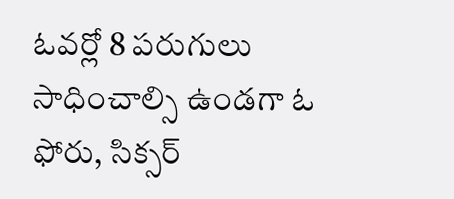ఓవర్లో 8 పరుగులు సాధించాల్సి ఉండగా ఓ ఫోరు, సిక్సర్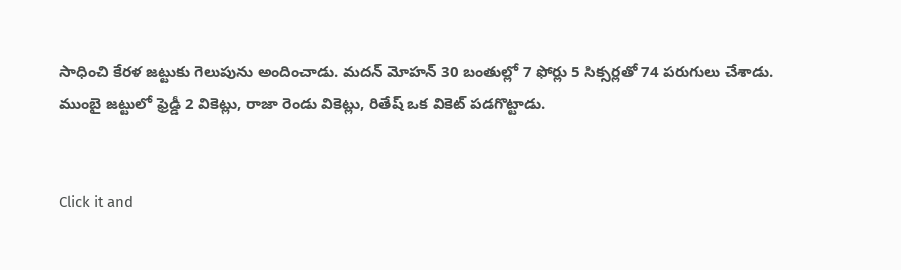సాధించి కేరళ జట్టుకు గెలుపును అందించాడు. మదన్ మోహన్ 30 బంతుల్లో 7 ఫోర్లు 5 సిక్సర్లతో 74 పరుగులు చేశాడు. ముంబై జట్టులో ఫ్రెడ్డీ 2 వికెట్లు, రాజా రెండు వికెట్లు, రితేష్ ఒక వికెట్ పడగొట్టాడు.


Click it and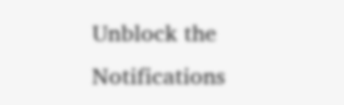Unblock the Notifications